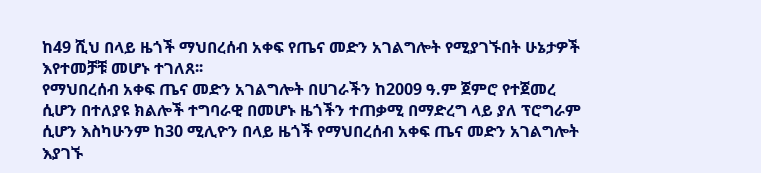ከ49 ሺህ በላይ ዜጎች ማህበረሰብ አቀፍ የጤና መድን አገልግሎት የሚያገኙበት ሁኔታዎች እየተመቻቹ መሆኑ ተገለጸ፡፡
የማህበረሰብ አቀፍ ጤና መድን አገልግሎት በሀገራችን ከ2009 ዓ.ም ጀምሮ የተጀመረ ሲሆን በተለያዩ ክልሎች ተግባራዊ በመሆኑ ዜጎችን ተጠቃሚ በማድረግ ላይ ያለ ፕሮግራም ሲሆን እስካሁንም ከ30 ሚሊዮን በላይ ዜጎች የማህበረሰብ አቀፍ ጤና መድን አገልግሎት እያገኙ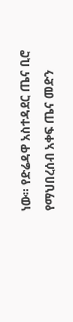ነው። የድሬዳዋ አስተዳደር ጤና ቢሮ የማህበረሰብ አቀፍ ጤና መድን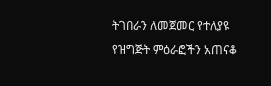ትገበራን ለመጀመር የተለያዩ የዝግጅት ምዕራፎችን አጠናቆ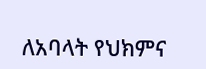ለአባላት የህክምና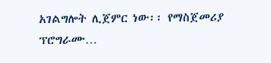አገልግሎት ሊጀምር ነው፡፡ የማስጀመሪያ ፕሮግራሙ…